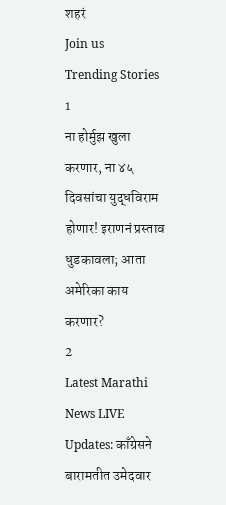शहरं
Join us
Trending Stories
1
ना होर्मुझ खुला करणार, ना ४५ दिवसांचा युद्धविराम होणार! इराणनं प्रस्ताव धुडकावला; आता अमेरिका काय करणार?
2
Latest Marathi News LIVE Updates: काँग्रेसने बारामतीत उमेदवार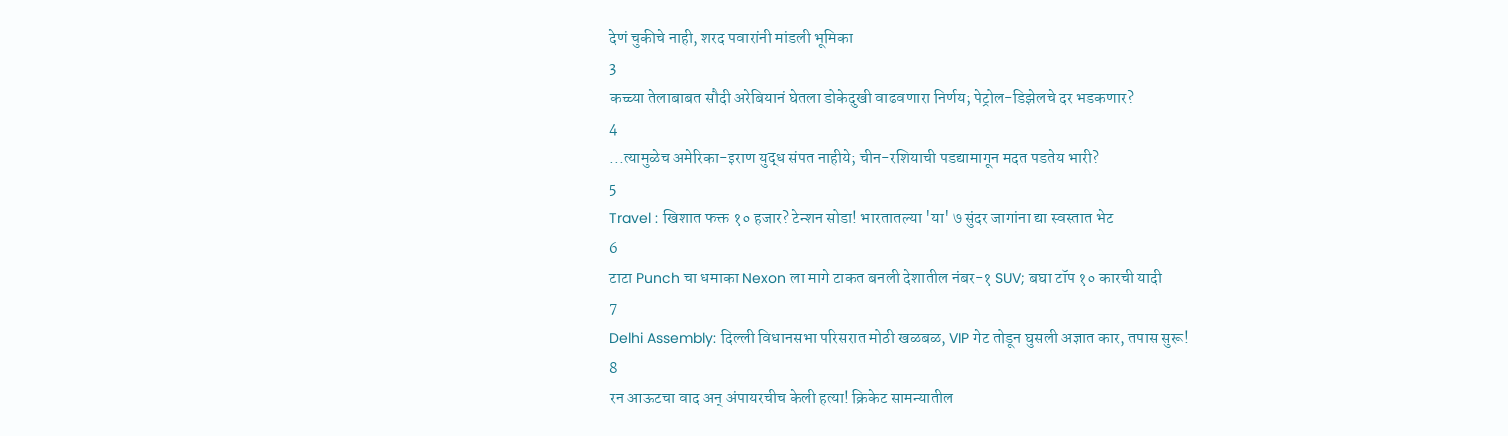देणं चुकीचे नाही, शरद पवारांनी मांडली भूमिका
3
कच्च्या तेलाबाबत सौदी अरेबियानं घेतला डोकेदुखी वाढवणारा निर्णय; पेट्रोल-डिझेलचे दर भडकणार?
4
...त्यामुळेच अमेरिका-इराण युद्ध संपत नाहीये; चीन-रशियाची पडद्यामागून मदत पडतेय भारी?
5
Travel : खिशात फक्त १० हजार? टेन्शन सोडा! भारतातल्या 'या' ७ सुंदर जागांना द्या स्वस्तात भेट
6
टाटा Punch चा धमाका Nexon ला मागे टाकत बनली देशातील नंबर-१ SUV; बघा टॉप १० कारची यादी
7
Delhi Assembly: दिल्ली विधानसभा परिसरात मोठी खळबळ, VIP गेट तोडून घुसली अज्ञात कार, तपास सुरू!
8
रन आऊटचा वाद अन् अंपायरचीच केली हत्या! क्रिकेट सामन्यातील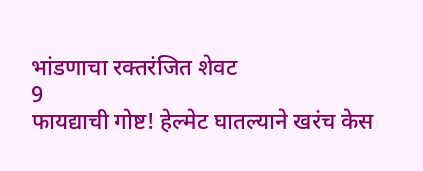भांडणाचा रक्तरंजित शेवट
9
फायद्याची गोष्ट! हेल्मेट घातल्याने खरंच केस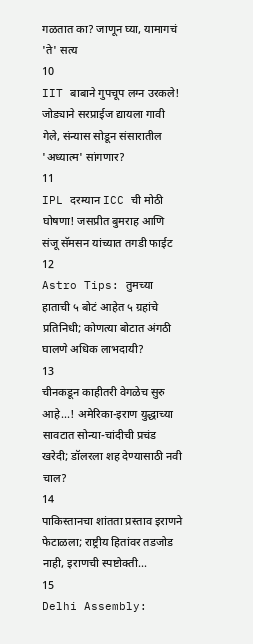गळतात का? जाणून घ्या, यामागचं 'ते' सत्य
10
IIT बाबाने गुपचूप लग्न उरकले! जोड्याने सरप्राईज द्यायला गावी गेले, संन्यास सोडून संसारातील 'अध्यात्म' सांगणार?
11
IPL दरम्यान ICC ची मोठी घोषणा! जसप्रीत बुमराह आणि संजू सॅमसन यांच्यात तगडी फाईट
12
Astro Tips: तुमच्या हाताची ५ बोटं आहेत ५ ग्रहांचे प्रतिनिधी; कोणत्या बोटात अंगठी घालणे अधिक लाभदायी?
13
चीनकडून काहीतरी वेगळेच सुरु आहे...! अमेरिका-इराण युद्धाच्या सावटात सोन्या-चांदीची प्रचंड खरेदी; डॉलरला शह देण्यासाठी नवी चाल?
14
पाकिस्तानचा शांतता प्रस्ताव इराणने फेटाळला; राष्ट्रीय हितांवर तडजोड नाही, इराणची स्पष्टोक्ती...
15
Delhi Assembly: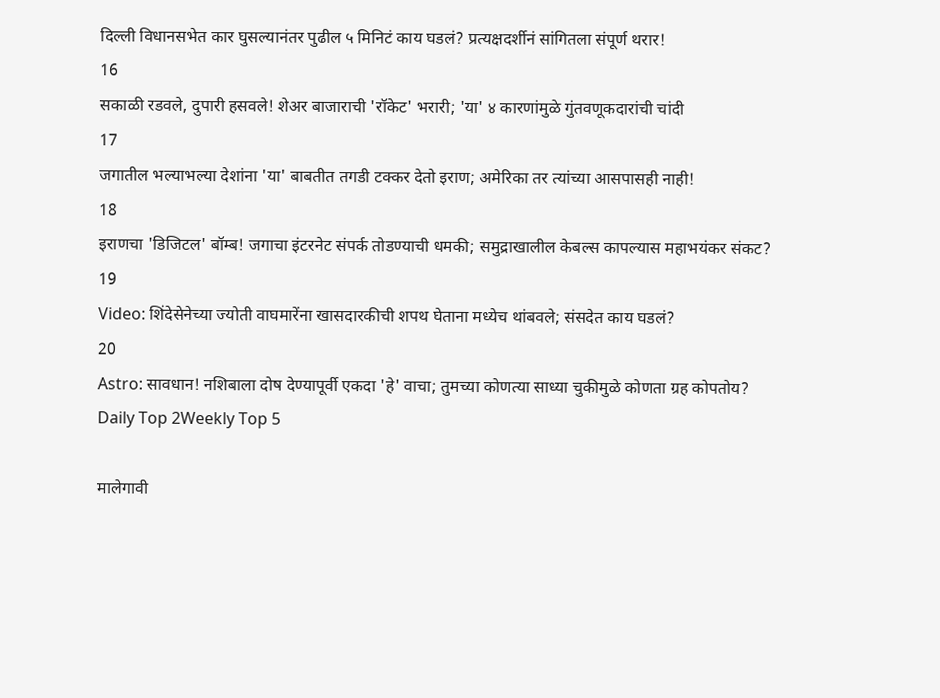दिल्ली विधानसभेत कार घुसल्यानंतर पुढील ५ मिनिटं काय घडलं? प्रत्यक्षदर्शीनं सांगितला संपूर्ण थरार!
16
सकाळी रडवले, दुपारी हसवले! शेअर बाजाराची 'रॉकेट' भरारी; 'या' ४ कारणांमुळे गुंतवणूकदारांची चांदी
17
जगातील भल्याभल्या देशांना 'या' बाबतीत तगडी टक्कर देतो इराण; अमेरिका तर त्यांच्या आसपासही नाही!
18
इराणचा 'डिजिटल' बॉम्ब! जगाचा इंटरनेट संपर्क तोडण्याची धमकी; समुद्राखालील केबल्स कापल्यास महाभयंकर संकट?
19
Video: शिंदेसेनेच्या ज्योती वाघमारेंना खासदारकीची शपथ घेताना मध्येच थांबवले; संसदेत काय घडलं?
20
Astro: सावधान! नशिबाला दोष देण्यापूर्वी एकदा 'हे' वाचा; तुमच्या कोणत्या साध्या चुकीमुळे कोणता ग्रह कोपतोय?
Daily Top 2Weekly Top 5

मालेगावी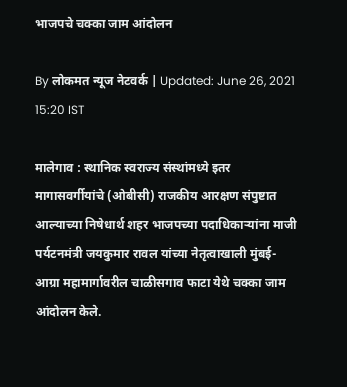भाजपचे चक्का जाम आंदोलन

By लोकमत न्यूज नेटवर्क | Updated: June 26, 2021 15:20 IST

मालेगाव : स्थानिक स्वराज्य संस्थांमध्ये इतर मागासवर्गीयांचे (ओबीसी) राजकीय आरक्षण संपुष्टात आल्याच्या निषेधार्थ शहर भाजपच्या पदाधिकाऱ्यांना माजी पर्यटनमंत्री जयकुमार रावल यांच्या नेतृत्वाखाली मुंबई-आग्रा महामार्गावरील चाळीसगाव फाटा येथे चक्का जाम आंदोलन केले.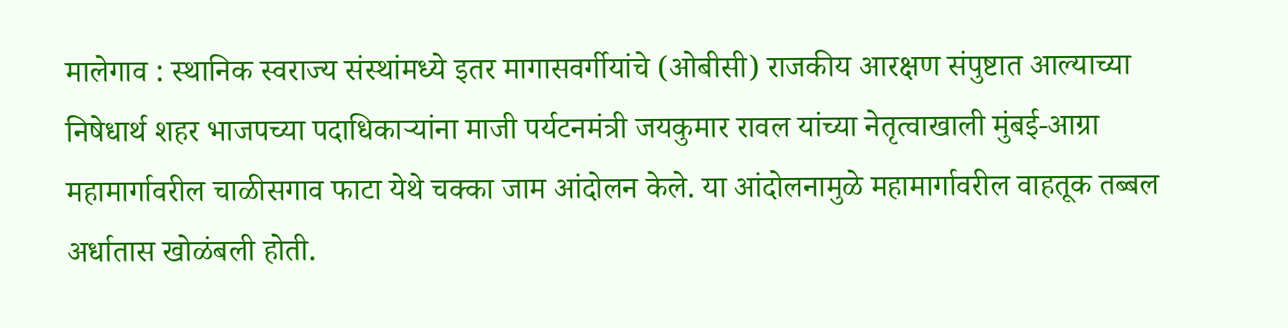मालेगाव : स्थानिक स्वराज्य संस्थांमध्ये इतर मागासवर्गीयांचे (ओबीसी) राजकीय आरक्षण संपुष्टात आल्याच्या निषेधार्थ शहर भाजपच्या पदाधिकाऱ्यांना माजी पर्यटनमंत्री जयकुमार रावल यांच्या नेतृत्वाखाली मुंबई-आग्रा महामार्गावरील चाळीसगाव फाटा येथे चक्का जाम आंदोलन केले. या आंदोलनामुळे महामार्गावरील वाहतूक तब्बल अर्धातास खोळंबली होती.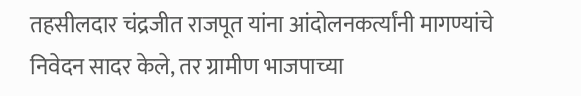तहसीलदार चंद्रजीत राजपूत यांना आंदोलनकर्त्यांनी मागण्यांचे निवेदन सादर केले, तर ग्रामीण भाजपाच्या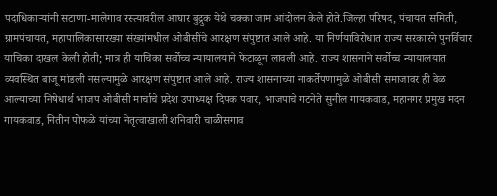पदाधिकाऱ्यांनी सटाणा-मालेगाव रस्त्यावरील आघार बुद्रुक येथे चक्का जाम आंदोलन केले होते.जिल्हा परिषद, पंचायत समिती, ग्रामपंचायत, महापालिकासारख्या संख्यांमधील ओबीसींचे आरक्षण संपुष्टात आले आहे. या निर्णयाविरोधात राज्य सरकारने पुनर्विचार याचिका दाखल केली होती; मात्र ही याचिका सर्वोच्च न्यायालयाने फेटाळून लावली आहे. राज्य शासनाने सर्वोच्च न्यायालयात व्यवस्थित बाजू मांडली नसल्यामुळे आरक्षण संपुष्टात आले आहे. राज्य शासनाच्या नाकर्तेपणामुळे ओबीसी समाजावर ही वेळ आल्याच्या निषेधार्थ भाजप ओबीसी मार्चाचे प्रदेश उपाध्यक्ष दिपक पवार, भाजपाचे गटनेते सुनील गायकवाड, महानगर प्रमुख मदन गायकवाड, नितीन पोफळे यांच्या नेतृत्वाखाली शनिवारी चाळीसगाव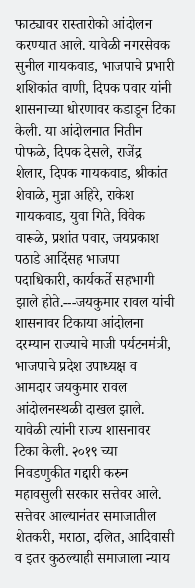फाट्यावर रास्तारोको आंदोलन करण्यात आले. यावेळी नगरसेवक सुनील गायकवाड, भाजपाचे प्रभारी शशिकांत वाणी, दिपक पवार यांनी शासनाच्या धोरणावर कडाडून टिका केली. या आंदोलनात नितीन पोफळे, दिपक देसले, राजेंद्र शेलार, दिपक गायकवाड, श्रीकांत शेवाळे, मुन्ना अहिरे, राकेश गायकवाड, युवा गिते, विवेक वारूळे, प्रशांत पवार, जयप्रकाश पठाडे आदिंसह भाजपा पदाधिकारी, कार्यकर्ते सहभागी झाले होते.---जयकुमार रावल यांची शासनावर टिकाया आंदोलना दरम्यान राज्याचे माजी पर्यटनमंत्री, भाजपाचे प्रदेश उपाध्यक्ष व आमदार जयकुमार रावल आंदोलनस्थळी दाखल झाले. यावेळी त्यांनी राज्य शासनावर टिका केली. २०१९ च्या निवडणुकीत गद्दारी करुन महावसुली सरकार सत्तेवर आले. सत्तेवर आल्यानंतर समाजातील शेतकरी, मराठा, दलित, आदिवासी व इतर कुठल्याही समाजाला न्याय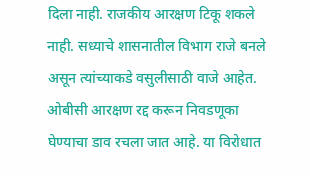दिला नाही. राजकीय आरक्षण टिकू शकले नाही. सध्याचे शासनातील विभाग राजे बनले असून त्यांच्याकडे वसुलीसाठी वाजे आहेत. ओबीसी आरक्षण रद्द करून निवडणूका घेण्याचा डाव रचला जात आहे. या विरोधात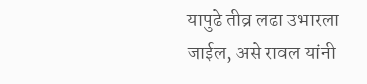यापुढे तीव्र लढा उभारला जाईल, असे रावल यांनी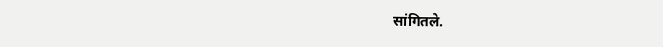सांगितले.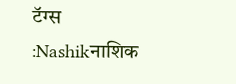टॅग्स :Nashikनाशिक